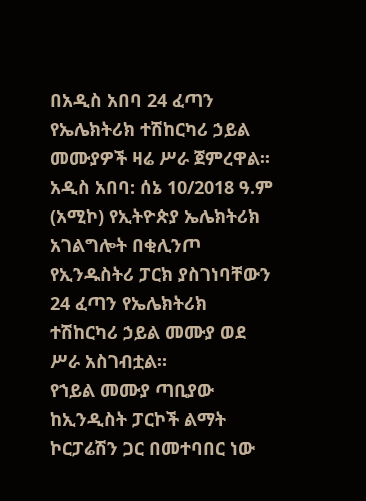በአዲስ አበባ 24 ፈጣን የኤሌክትሪክ ተሽከርካሪ ኃይል መሙያዎች ዛሬ ሥራ ጀምረዋል፡፡
አዲስ አበባ: ሰኔ 10/2018 ዓ.ም (አሚኮ) የኢትዮጵያ ኤሌክትሪክ አገልግሎት በቂሊንጦ የኢንዱስትሪ ፓርክ ያስገነባቸውን 24 ፈጣን የኤሌክትሪክ ተሽከርካሪ ኃይል መሙያ ወደ ሥራ አስገብቷል።
የኀይል መሙያ ጣቢያው ከኢንዲስት ፓርኮች ልማት ኮርፓሬሽን ጋር በመተባበር ነው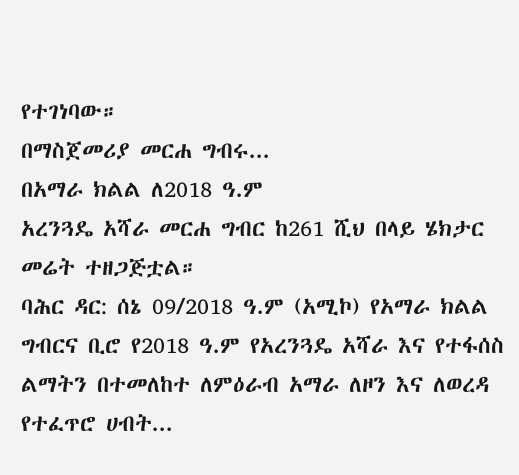የተገነባው።
በማስጀመሪያ መርሐ ግብሩ...
በአማራ ክልል ለ2018 ዓ.ም
አረንጓዴ አሻራ መርሐ ግብር ከ261 ሺህ በላይ ሄክታር መሬት ተዘጋጅቷል።
ባሕር ዳር: ሰኔ 09/2018 ዓ.ም (አሚኮ) የአማራ ክልል ግብርና ቢሮ የ2018 ዓ.ም የአረንጓዴ አሻራ እና የተፋሰስ ልማትን በተመለከተ ለምዕራብ አማራ ለዞን እና ለወረዳ የተፈጥሮ ሀብት...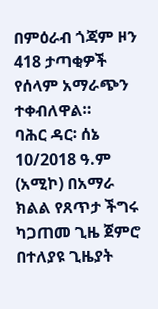በምዕራብ ጎጃም ዞን 418 ታጣቂዎች የሰላም አማራጭን ተቀብለዋል።
ባሕር ዳር፡ ሰኔ 10/2018 ዓ.ም (አሚኮ) በአማራ ክልል የጸጥታ ችግሩ ካጋጠመ ጊዜ ጀምሮ በተለያዩ ጊዜያት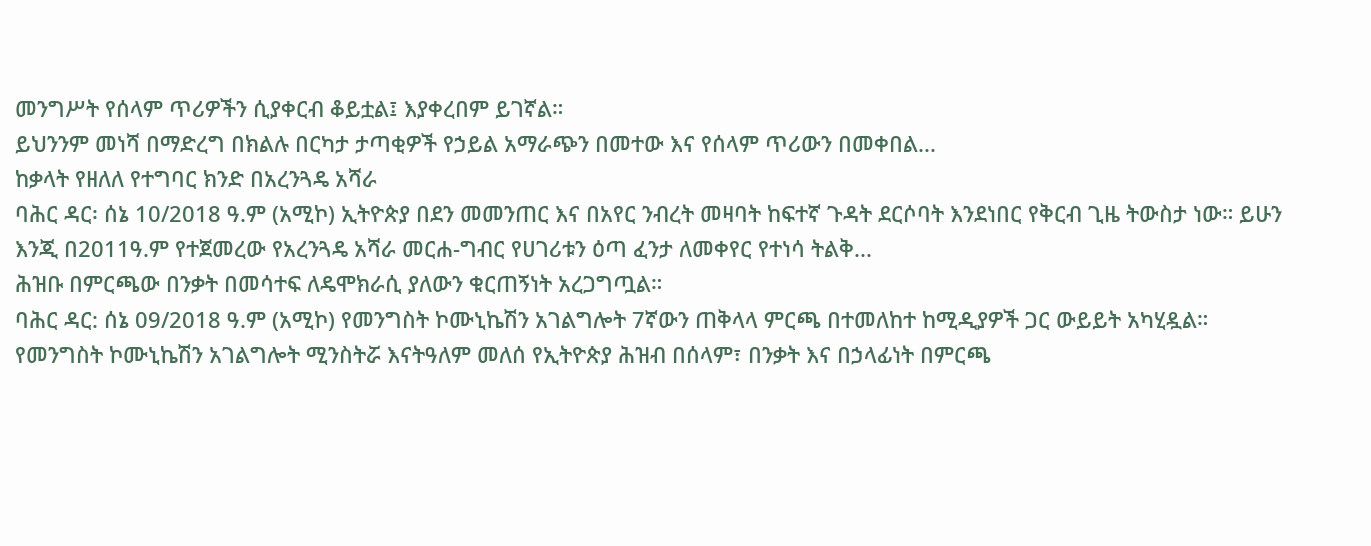መንግሥት የሰላም ጥሪዎችን ሲያቀርብ ቆይቷል፤ እያቀረበም ይገኛል።
ይህንንም መነሻ በማድረግ በክልሉ በርካታ ታጣቂዎች የኃይል አማራጭን በመተው እና የሰላም ጥሪውን በመቀበል...
ከቃላት የዘለለ የተግባር ክንድ በአረንጓዴ አሻራ
ባሕር ዳር፡ ሰኔ 10/2018 ዓ.ም (አሚኮ) ኢትዮጵያ በደን መመንጠር እና በአየር ንብረት መዛባት ከፍተኛ ጉዳት ደርሶባት እንደነበር የቅርብ ጊዜ ትውስታ ነው። ይሁን እንጂ በ2011ዓ.ም የተጀመረው የአረንጓዴ አሻራ መርሐ-ግብር የሀገሪቱን ዕጣ ፈንታ ለመቀየር የተነሳ ትልቅ...
ሕዝቡ በምርጫው በንቃት በመሳተፍ ለዴሞክራሲ ያለውን ቁርጠኝነት አረጋግጧል።
ባሕር ዳር: ሰኔ 09/2018 ዓ.ም (አሚኮ) የመንግስት ኮሙኒኬሽን አገልግሎት 7ኛውን ጠቅላላ ምርጫ በተመለከተ ከሚዲያዎች ጋር ውይይት አካሂዷል።
የመንግስት ኮሙኒኬሽን አገልግሎት ሚንስትሯ እናትዓለም መለሰ የኢትዮጵያ ሕዝብ በሰላም፣ በንቃት እና በኃላፊነት በምርጫ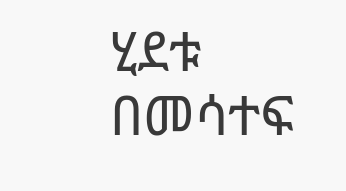ሂደቱ በመሳተፍ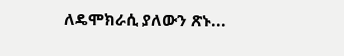ለዴሞክራሲ ያለውን ጽኑ...